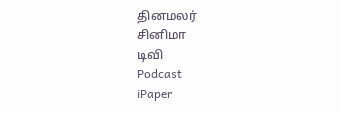தினமலர்
சினிமா
டிவி
Podcast
iPaper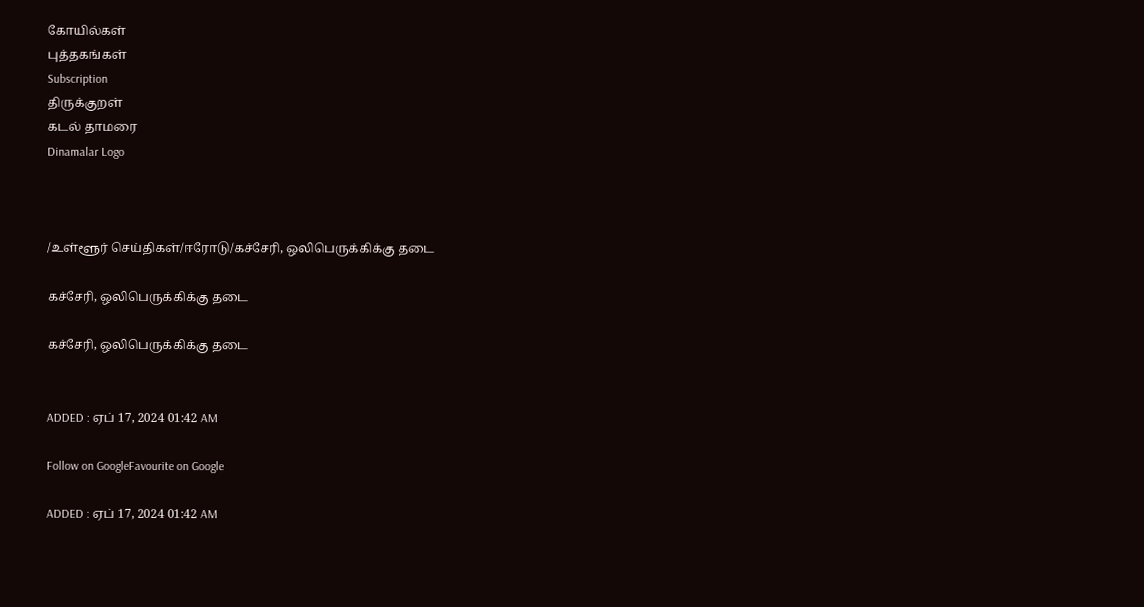கோயில்கள்
புத்தகங்கள்
Subscription
திருக்குறள்
கடல் தாமரை
Dinamalar Logo



/உள்ளூர் செய்திகள்/ஈரோடு/கச்சேரி, ஒலிபெருக்கிக்கு தடை

கச்சேரி, ஒலிபெருக்கிக்கு தடை

கச்சேரி, ஒலிபெருக்கிக்கு தடை


ADDED : ஏப் 17, 2024 01:42 AM

Follow on GoogleFavourite on Google

ADDED : ஏப் 17, 2024 01:42 AM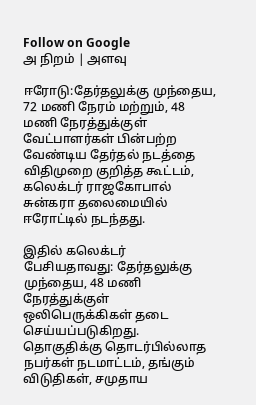Follow on Google
அ நிறம் | அளவு

ஈரோடு:தேர்தலுக்கு முந்தைய, 72 மணி நேரம் மற்றும், 48 மணி நேரத்துக்குள் வேட்பாளர்கள் பின்பற்ற வேண்டிய தேர்தல் நடத்தை விதிமுறை குறித்த கூட்டம், கலெக்டர் ராஜகோபால் சுன்கரா தலைமையில் ஈரோட்டில் நடந்தது.

இதில் கலெக்டர் பேசியதாவது: தேர்தலுக்கு முந்தைய, 48 மணி நேரத்துக்குள் ஒலிபெருக்கிகள் தடை செய்யப்படுகிறது. தொகுதிக்கு தொடர்பில்லாத நபர்கள் நடமாட்டம், தங்கும் விடுதிகள், சமுதாய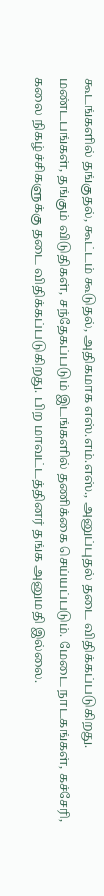கூடங்களில் தங்குதல், கூட்டம் கூடுதல், அதிகமாக எஸ்.எம்.எஸ்., அனுப்புதல் தடை விதிக்கப்படுகிறது. மண்டபங்கள், தங்கும் விடுதிகள், சந்தேகப்படும் இடங்களில் தணிக்கை செய்யப்படும். மேடை நாடகங்கள், கச்சேரி, கலை நிகழ்ச்சிகளுக்கு தடை விதிக்கப்படுகிறது. பிற மாவட்டத்தினர் தங்க அனுமதி இல்லை.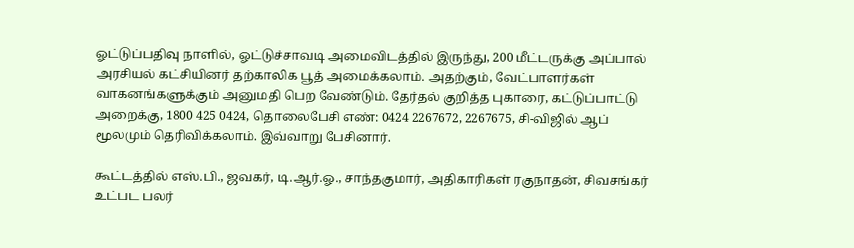ஓட்டுப்பதிவு நாளில், ஓட்டுச்சாவடி அமைவிடத்தில் இருந்து, 200 மீட்டருக்கு அப்பால் அரசியல் கட்சியினர் தற்காலிக பூத் அமைக்கலாம். அதற்கும், வேட்பாளர்கள் வாகனங்களுக்கும் அனுமதி பெற வேண்டும். தேர்தல் குறித்த புகாரை, கட்டுப்பாட்டு அறைக்கு, 1800 425 0424, தொலைபேசி எண்: 0424 2267672, 2267675, சி-விஜில் ஆப் மூலமும் தெரிவிக்கலாம். இவ்வாறு பேசினார்.

கூட்டத்தில் எஸ்.பி., ஜவகர், டி.ஆர்.ஓ., சாந்தகுமார், அதிகாரிகள் ரகுநாதன், சிவசங்கர் உட்பட பலர்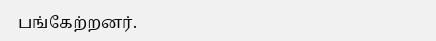பங்கேற்றனர்.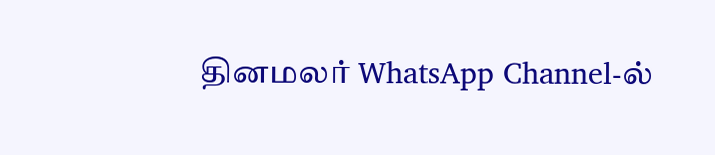தினமலர் WhatsApp Channel-ல்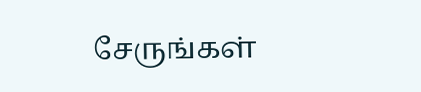சேருங்கள்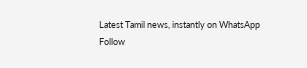Latest Tamil news, instantly on WhatsApp
Follow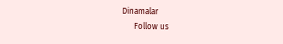Dinamalar
      Follow us